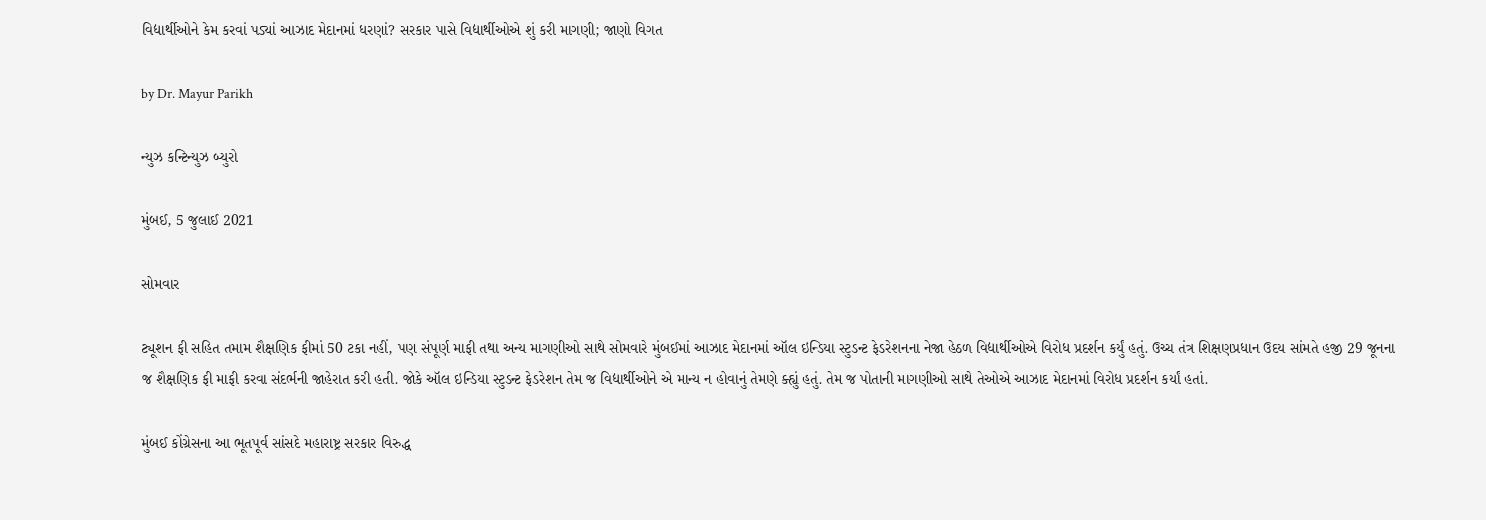વિદ્યાર્થીઓને કેમ કરવાં પડ્યાં આઝાદ મેદાનમાં ધરણાં? સરકાર પાસે વિદ્યાર્થીઓએ શું કરી માગણી; જાણો વિગત

by Dr. Mayur Parikh

ન્યુઝ કન્ટિન્યુઝ બ્યુરો

મુંબઈ, 5 જુલાઈ 2021

સોમવાર

ટ્યૂશન ફી સહિત તમામ શૈક્ષણિક ફીમાં 50 ટકા નહીં, પણ સંપૂર્ણ માફી તથા અન્ય માગણીઓ સાથે સોમવારે મુંબઈમાં આઝાદ મેદાનમાં ઑલ ઇન્ડિયા સ્ટુડન્ટ ફેડરેશનના નેજા હેઠળ વિદ્યાર્થીઓએ વિરોધ પ્રદર્શન કર્યું હતું. ઉચ્ચ તંત્ર શિક્ષણપ્રધાન ઉદય સાંમતે હજી 29 જૂનના જ શૈક્ષણિક ફી માફી કરવા સંદર્ભની જાહેરાત કરી હતી. જોકે ઑલ ઇન્ડિયા સ્ટુડન્ટ ફેડરેશન તેમ જ વિદ્યાર્થીઓને એ માન્ય ન હોવાનું તેમણે ક્હ્યું હતું. તેમ જ પોતાની માગણીઓ સાથે તેઓએ આઝાદ મેદાનમાં વિરોધ પ્રદર્શન કર્યાં હતાં.

મુંબઈ કોંગ્રેસના આ ભૂતપૂર્વ સાંસદે મહારાષ્ટ્ર સરકાર વિરુદ્ધ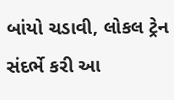બાંયો ચડાવી, લોકલ ટ્રેન સંદર્ભે કરી આ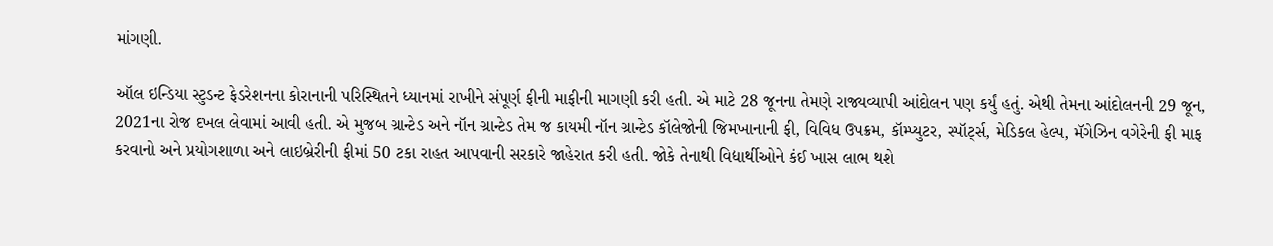માંગણી.

ઑલ ઇન્ડિયા સ્ટુડન્ટ ફેડરેશનના કોરાનાની પરિસ્થિતને ધ્યાનમાં રાખીને સંપૂર્ણ ફીની માફીની માગણી કરી હતી. એ માટે 28 જૂનના તેમણે રાજ્યવ્યાપી આંદોલન પણ કર્યું હતું. એથી તેમના આંદોલનની 29 જૂન, 2021ના રોજ દખલ લેવામાં આવી હતી. એ મુજબ ગ્રાન્ટેડ અને નૉન ગ્રાન્ટેડ તેમ જ કાયમી નૉન ગ્રાન્ટેડ કૉલેજોની જિમખાનાની ફી, વિવિધ ઉપક્રમ, કૉમ્પ્યુટર, સ્પૉર્ટ્સ, મેડિકલ હેલ્પ, મૅગેઝિન વગેરેની ફી માફ કરવાનો અને પ્રયોગશાળા અને લાઇબ્રેરીની ફીમાં 50 ટકા રાહત આપવાની સરકારે જાહેરાત કરી હતી. જોકે તેનાથી વિદ્યાર્થીઓને કંઈ ખાસ લાભ થશે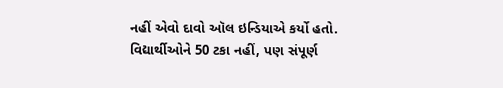નહીં એવો દાવો ઑલ ઇન્ડિયાએ કર્યો હતો. વિદ્યાર્થીઓને 50 ટકા નહીં, પણ સંપૂર્ણ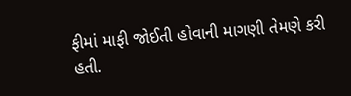ફીમાં માફી જોઈતી હોવાની માગણી તેમણે કરી હતી.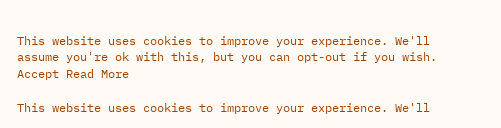This website uses cookies to improve your experience. We'll assume you're ok with this, but you can opt-out if you wish. Accept Read More

This website uses cookies to improve your experience. We'll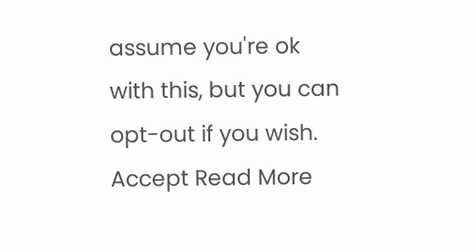assume you're ok with this, but you can opt-out if you wish. Accept Read More